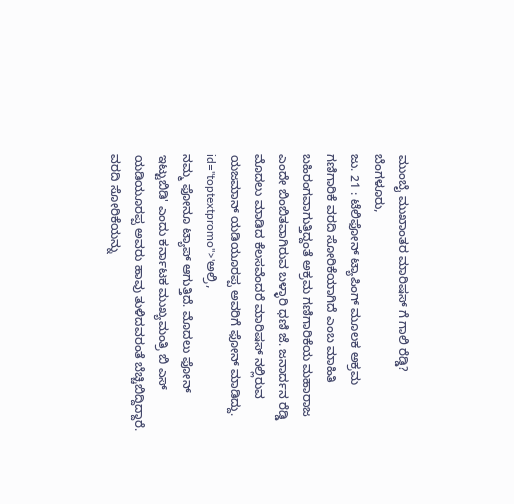ಮುಂಬೈ ಮುಖಾಂತರ ಮಾರಿಷಸ್ ಗೆ ಗಾಲಿ ರೆಡ್ಡಿ?
ಬೆಂಗಳೂರು,
ಜು. 21 : ಟೆಲಿಫೋನ್ ಟ್ಯಾಪಿಂಗ್ ಮೂಲಕ ಅಕ್ರಮ ಗಣಿಗಾರಿಕೆ ವರದಿ ಸೋರಿಕೆಯಾಗಿದೆ ಎಂಬ ಮಾಹಿತಿ ಬಹಿರಂಗವಾಗುತ್ತಿದ್ದಂತೆ ಅಕ್ರಮ ಗಣಿಗಾರಿಕೆಯ ಮಹಾರಾಜ ಎಂದೇ ಬಿಂಬಿತವಾಗಿರುವ ಬಳ್ಳಾರಿ ಧಣಿ ಜೆ. ಜನಾರ್ದನ ರೆಡ್ಡಿ ಮೊದಲು ಮಾಡಿದ ಕೆಲಸವೆಂದರೆ ಮಾರಿಷಸ್ ನಲ್ಲಿರುವ ಯಜಮಾನ್ ಯಡಿಯೂರಪ್ಪ ಅವರಿಗೆ ಫೋನ್ ಮಾಡಿದ್ದು. id="toptextpromo">'ಅಲ್ರಿ,
ನಮ್ಮ ಫೋನೂ ಟ್ಯಾಪ್ ಆಗುತ್ತಿದೆ. ಮೊದಲು ಫೋನ್ ಇಟ್ಟುಬಿಡಿ' ಎಂದು ಕರ್ನಾಟಕ ಮುಖ್ಯಮಂತ್ರಿ ಬಿ ಎಸ್ ಯಡಿಯೂರಪ್ಪ ಅವರು ಹಾವು ತುಳಿದವರಂತೆ ಬೆಚ್ಚಿಬಿದ್ದಿದ್ದಾರೆ. ವರದಿ ಸೋರಿಕೆಯನ್ನು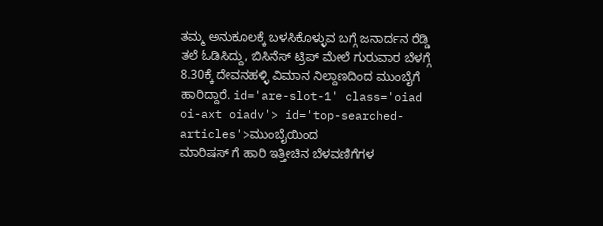ತಮ್ಮ ಅನುಕೂಲಕ್ಕೆ ಬಳಸಿಕೊಳ್ಳುವ ಬಗ್ಗೆ ಜನಾರ್ದನ ರೆಡ್ಡಿ ತಲೆ ಓಡಿಸಿದ್ದು, ಬಿಸಿನೆಸ್ ಟ್ರಿಪ್ ಮೇಲೆ ಗುರುವಾರ ಬೆಳಗ್ಗೆ 8.30ಕ್ಕೆ ದೇವನಹಳ್ಳಿ ವಿಮಾನ ನಿಲ್ದಾಣದಿಂದ ಮುಂಬೈಗೆ ಹಾರಿದ್ದಾರೆ. id='are-slot-1' class='oiad oi-axt oiadv'> id='top-searched-articles'>ಮುಂಬೈಯಿಂದ
ಮಾರಿಷಸ್ ಗೆ ಹಾರಿ ಇತ್ತೀಚಿನ ಬೆಳವಣಿಗೆಗಳ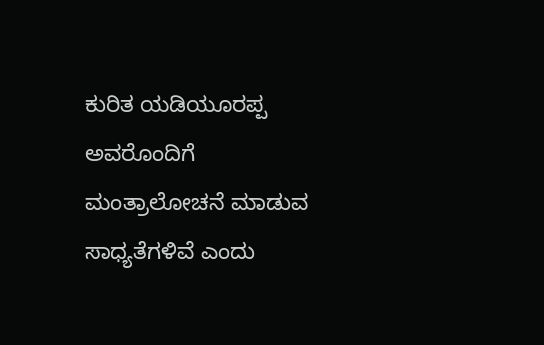ಕುರಿತ ಯಡಿಯೂರಪ್ಪ ಅವರೊಂದಿಗೆ ಮಂತ್ರಾಲೋಚನೆ ಮಾಡುವ ಸಾಧ್ಯತೆಗಳಿವೆ ಎಂದು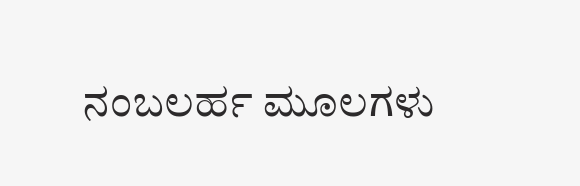ನಂಬಲರ್ಹ ಮೂಲಗಳು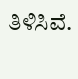ತಿಳಿಸಿವೆ.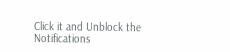Click it and Unblock the Notifications